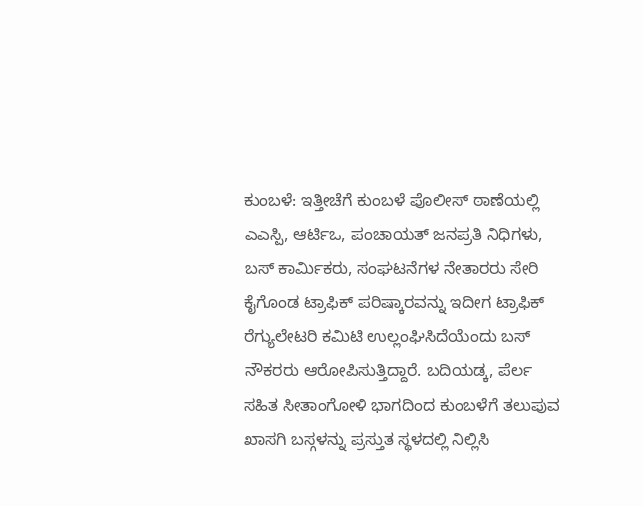ಕುಂಬಳೆ: ಇತ್ತೀಚೆಗೆ ಕುಂಬಳೆ ಪೊಲೀಸ್ ಠಾಣೆಯಲ್ಲಿ ಎಎಸ್ಪಿ, ಆರ್ಟಿಒ, ಪಂಚಾಯತ್ ಜನಪ್ರತಿ ನಿಧಿಗಳು, ಬಸ್ ಕಾರ್ಮಿಕರು, ಸಂಘಟನೆಗಳ ನೇತಾರರು ಸೇರಿ ಕೈಗೊಂಡ ಟ್ರಾಫಿಕ್ ಪರಿಷ್ಕಾರವನ್ನು ಇದೀಗ ಟ್ರಾಫಿಕ್ ರೆಗ್ಯುಲೇಟರಿ ಕಮಿಟಿ ಉಲ್ಲಂಘಿಸಿದೆಯೆಂದು ಬಸ್ ನೌಕರರು ಆರೋಪಿಸುತ್ತಿದ್ದಾರೆ. ಬದಿಯಡ್ಕ, ಪೆರ್ಲ ಸಹಿತ ಸೀತಾಂಗೋಳಿ ಭಾಗದಿಂದ ಕುಂಬಳೆಗೆ ತಲುಪುವ ಖಾಸಗಿ ಬಸ್ಗಳನ್ನು ಪ್ರಸ್ತುತ ಸ್ಥಳದಲ್ಲಿ ನಿಲ್ಲಿಸಿ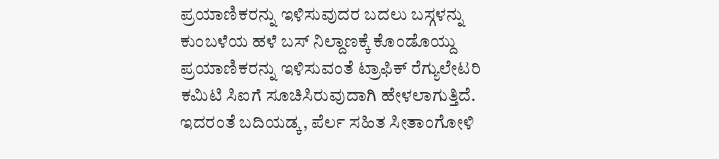ಪ್ರಯಾಣಿಕರನ್ನು ಇಳಿಸುವುದರ ಬದಲು ಬಸ್ಗಳನ್ನು ಕುಂಬಳೆಯ ಹಳೆ ಬಸ್ ನಿಲ್ದಾಣಕ್ಕೆ ಕೊಂಡೊಯ್ದು ಪ್ರಯಾಣಿಕರನ್ನು ಇಳಿಸುವಂತೆ ಟ್ರಾಫಿಕ್ ರೆಗ್ಯುಲೇಟರಿ ಕಮಿಟಿ ಸಿಐಗೆ ಸೂಚಿಸಿರುವುದಾಗಿ ಹೇಳಲಾಗುತ್ತಿದೆ. ಇದರಂತೆ ಬದಿಯಡ್ಕ, ಪೆರ್ಲ ಸಹಿತ ಸೀತಾಂಗೋಳಿ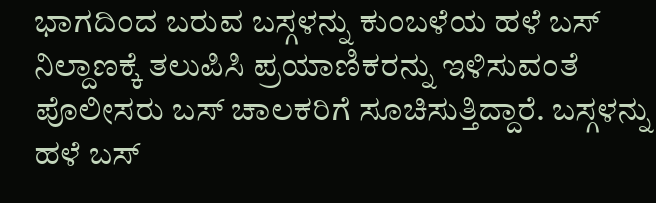ಭಾಗದಿಂದ ಬರುವ ಬಸ್ಗಳನ್ನು ಕುಂಬಳೆಯ ಹಳೆ ಬಸ್ ನಿಲ್ದಾಣಕ್ಕೆ ತಲುಪಿಸಿ ಪ್ರಯಾಣಿಕರನ್ನು ಇಳಿಸುವಂತೆ ಪೊಲೀಸರು ಬಸ್ ಚಾಲಕರಿಗೆ ಸೂಚಿಸುತ್ತಿದ್ದಾರೆ. ಬಸ್ಗಳನ್ನು ಹಳೆ ಬಸ್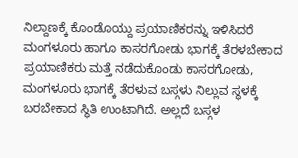ನಿಲ್ದಾಣಕ್ಕೆ ಕೊಂಡೊಯ್ದು ಪ್ರಯಾಣಿಕರನ್ನು ಇಳಿಸಿದರೆ ಮಂಗಳೂರು ಹಾಗೂ ಕಾಸರಗೋಡು ಭಾಗಕ್ಕೆ ತೆರಳಬೇಕಾದ ಪ್ರಯಾಣಿಕರು ಮತ್ತೆ ನಡೆದುಕೊಂಡು ಕಾಸರಗೋಡು, ಮಂಗಳೂರು ಭಾಗಕ್ಕೆ ತೆರಳುವ ಬಸ್ಗಳು ನಿಲ್ಲುವ ಸ್ಥಳಕ್ಕೆ ಬರಬೇಕಾದ ಸ್ಥಿತಿ ಉಂಟಾಗಿದೆ. ಅಲ್ಲದೆ ಬಸ್ಗಳ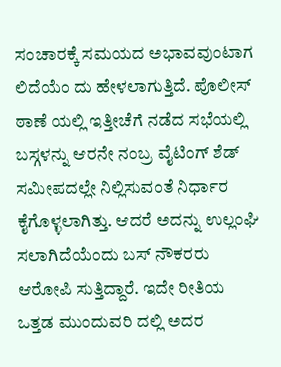ಸಂಚಾರಕ್ಕೆ ಸಮಯದ ಅಭಾವವುಂಟಾಗ ಲಿದೆಯೆಂ ದು ಹೇಳಲಾಗುತ್ತಿದೆ. ಪೊಲೀಸ್ ಠಾಣೆ ಯಲ್ಲಿ ಇತ್ತೀಚೆಗೆ ನಡೆದ ಸಭೆಯಲ್ಲಿ ಬಸ್ಗಳನ್ನು ಆರನೇ ನಂಬ್ರ ವೈಟಿಂಗ್ ಶೆಡ್ ಸಮೀಪದಲ್ಲೇ ನಿಲ್ಲಿಸುವಂತೆ ನಿರ್ಧಾರ ಕೈಗೊಳ್ಳಲಾಗಿತ್ತು. ಆದರೆ ಅದನ್ನು ಉಲ್ಲಂಘಿ ಸಲಾಗಿದೆಯೆಂದು ಬಸ್ ನೌಕರರು ಆರೋಪಿ ಸುತ್ತಿದ್ದಾರೆ. ಇದೇ ರೀತಿಯ ಒತ್ತಡ ಮುಂದುವರಿ ದಲ್ಲಿ ಅದರ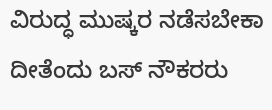ವಿರುದ್ಧ ಮುಷ್ಕರ ನಡೆಸಬೇಕಾ ದೀತೆಂದು ಬಸ್ ನೌಕರರು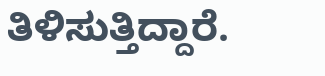ತಿಳಿಸುತ್ತಿದ್ದಾರೆ.